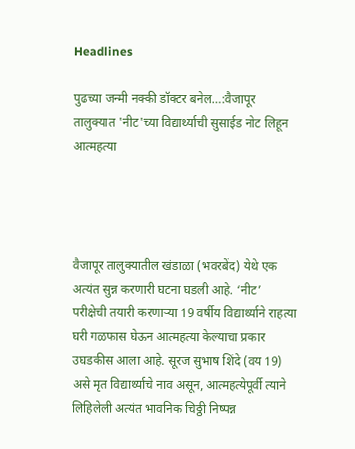Headlines

पुढच्या जन्मी नक्की डॉक्टर बनेल…:वैजापूर तालुक्यात 'नीट'च्या विद्यार्थ्याची सुसाईड नोट लिहून आत्महत्या




वैजापूर तालुक्यातील खंडाळा (भवरबेंद) येथे एक अत्यंत सुन्न करणारी घटना घडली आहे. ‘नीट’ परीक्षेची तयारी करणाऱ्या 19 वर्षीय विद्यार्थ्याने राहत्या घरी गळफास घेऊन आत्महत्या केल्याचा प्रकार उघडकीस आला आहे. सूरज सुभाष शिंदे (वय 19) असे मृत विद्यार्थ्याचे नाव असून, आत्महत्येपूर्वी त्याने लिहिलेली अत्यंत भावनिक चिठ्ठी निष्पन्न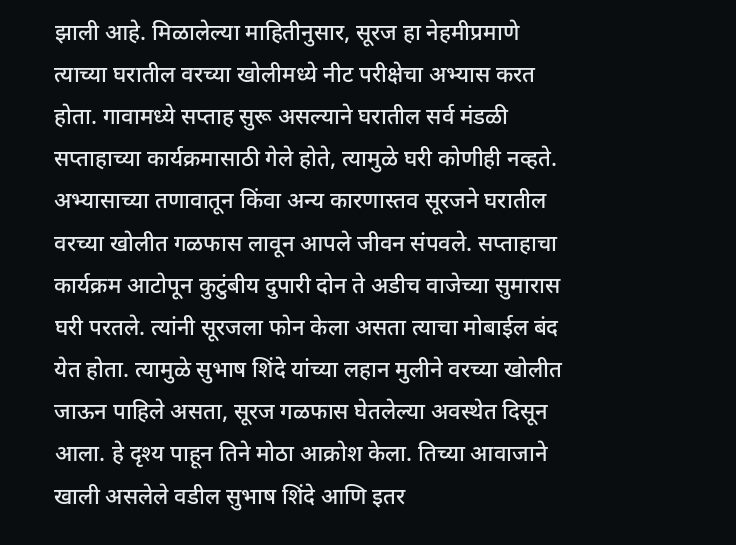झाली आहे. मिळालेल्या माहितीनुसार, सूरज हा नेहमीप्रमाणे त्याच्या घरातील वरच्या खोलीमध्ये नीट परीक्षेचा अभ्यास करत होता. गावामध्ये सप्ताह सुरू असल्याने घरातील सर्व मंडळी सप्ताहाच्या कार्यक्रमासाठी गेले होते, त्यामुळे घरी कोणीही नव्हते. अभ्यासाच्या तणावातून किंवा अन्य कारणास्तव सूरजने घरातील वरच्या खोलीत गळफास लावून आपले जीवन संपवले. सप्ताहाचा कार्यक्रम आटोपून कुटुंबीय दुपारी दोन ते अडीच वाजेच्या सुमारास घरी परतले. त्यांनी सूरजला फोन केला असता त्याचा मोबाईल बंद येत होता. त्यामुळे सुभाष शिंदे यांच्या लहान मुलीने वरच्या खोलीत जाऊन पाहिले असता, सूरज गळफास घेतलेल्या अवस्थेत दिसून आला. हे दृश्य पाहून तिने मोठा आक्रोश केला. तिच्या आवाजाने खाली असलेले वडील सुभाष शिंदे आणि इतर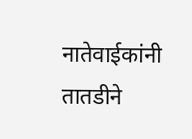नातेवाईकांनी तातडीने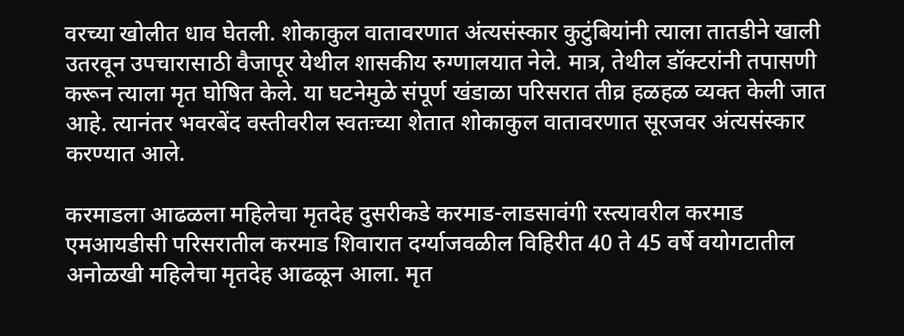वरच्या खोलीत धाव घेतली. शोकाकुल वातावरणात अंत्यसंस्कार कुटुंबियांनी त्याला तातडीने खाली उतरवून उपचारासाठी वैजापूर येथील शासकीय रुग्णालयात नेले. मात्र, तेथील डॉक्टरांनी तपासणी करून त्याला मृत घोषित केले. या घटनेमुळे संपूर्ण खंडाळा परिसरात तीव्र हळहळ व्यक्त केली जात आहे. त्यानंतर भवरबेंद वस्तीवरील स्वतःच्या शेतात शोकाकुल वातावरणात सूरजवर अंत्यसंस्कार करण्यात आले.

करमाडला आढळला महिलेचा मृतदेह दुसरीकडे करमाड-लाडसावंगी रस्त्यावरील करमाड एमआयडीसी परिसरातील करमाड शिवारात दर्ग्याजवळील विहिरीत 40 ते 45 वर्षे वयोगटातील अनोळखी महिलेचा मृतदेह आढळून आला. मृत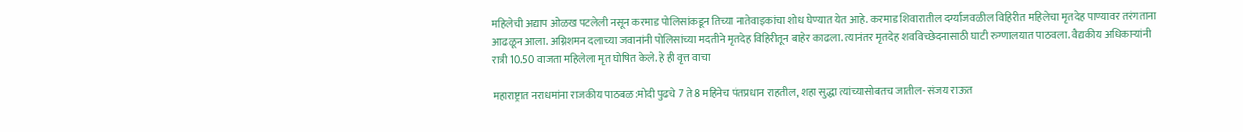महिलेची अद्याप ओळख पटलेली नसून करमाड पोलिसांकडून तिच्या नातेवाइकांचा शोध घेण्यात येत आहे. करमाड शिवारातील दर्ग्याजवळील विहिरीत महिलेचा मृतदेह पाण्यावर तरंगताना आढळून आला. अग्निशमन दलाच्या जवानांनी पोलिसांच्या मदतीने मृतदेह विहिरीतून बाहेर काढला. त्यानंतर मृतदेह शवविच्छेदनासाठी घाटी रुग्णालयात पाठवला. वैद्यकीय अधिकाऱ्यांनी रात्री 10.50 वाजता महिलेला मृत घोषित केले. हे ही वृत्त वाचा

महाराष्ट्रात नराधमांना राजकीय पाठबळ:मोदी पुढचे 7 ते 8 महिनेच पंतप्रधान राहतील, शहा सुद्धा त्यांच्यासोबतच जातील- संजय राऊत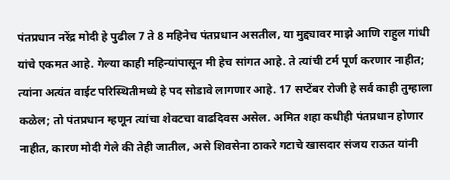पंतप्रधान नरेंद्र मोदी हे पुढील 7 ते 8 महिनेच पंतप्रधान असतील, या मुद्द्यावर माझे आणि राहुल गांधी यांचे एकमत आहे. गेल्या काही महिन्यांपासून मी हेच सांगत आहे. ते त्यांची टर्म पूर्ण करणार नाहीत; त्यांना अत्यंत वाईट परिस्थितीमध्ये हे पद सोडावे लागणार आहे. 17 सप्टेंबर रोजी हे सर्व काही तुम्हाला कळेल; तो पंतप्रधान म्हणून त्यांचा शेवटचा वाढदिवस असेल. अमित शहा कधीही पंतप्रधान होणार नाहीत, कारण मोदी गेले की तेही जातील, असे शिवसेना ठाकरे गटाचे खासदार संजय राऊत यांनी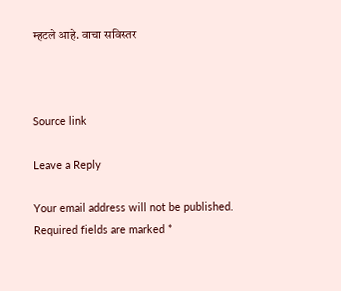म्हटले आहे. वाचा सविस्तर



Source link

Leave a Reply

Your email address will not be published. Required fields are marked *